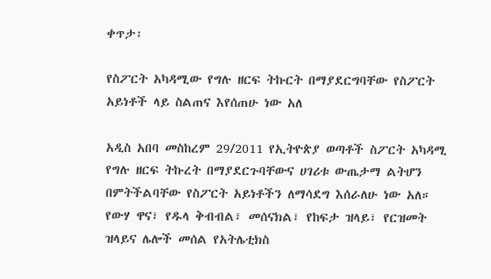ቀጥታ፡

የስፖርት አካዳሚው የግሉ ዘርፍ ትኩርት በማያደርግባቸው የስፖርት አይነቶች ላይ ስልጠና እየሰጠሁ ነው አለ

አዲስ አበባ መስከረም 29/2011 የኢትዮጵያ ወጣቶች ስፖርት አካዳሚ የግሉ ዘርፍ ትኩረት በማያደርጉባቸውና ሀገሪቱ ውጤታማ ልትሆን በምትችልባቸው የስፖርት አይነቶችን ለማሳደግ እሰራለሁ ነው አለ። የውሃ ዋና፣ የዱላ ቅብብል፣ መሰናክል፣ የከፍታ ዝላይ፣ የርዝመት ዝላይና ሌሎች መሰል የአትሌቲክስ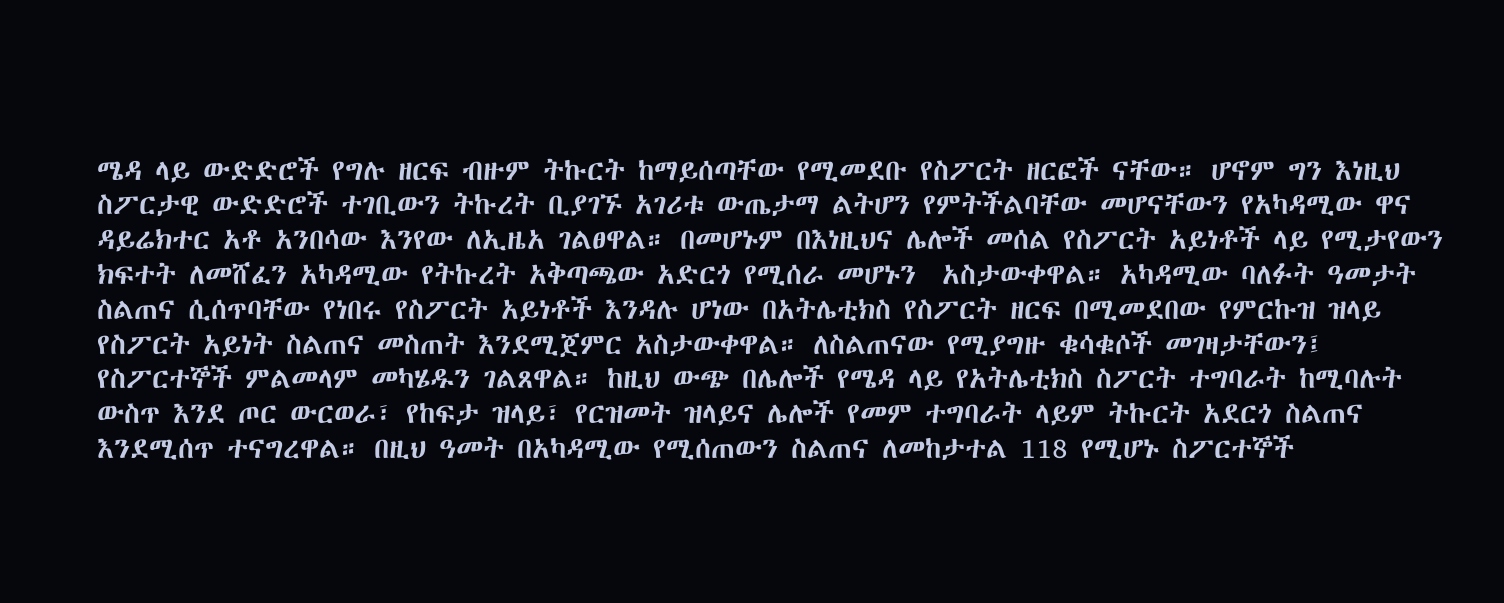ሜዳ ላይ ውድድሮች የግሉ ዘርፍ ብዙም ትኩርት ከማይሰጣቸው የሚመደቡ የስፖርት ዘርፎች ናቸው። ሆኖም ግን እነዚህ ስፖርታዊ ውድድሮች ተገቢውን ትኩረት ቢያገኙ አገሪቱ ውጤታማ ልትሆን የምትችልባቸው መሆናቸውን የአካዳሚው ዋና ዳይሬክተር አቶ አንበሳው እንየው ለኢዜአ ገልፀዋል። በመሆኑም በእነዚህና ሌሎች መሰል የስፖርት አይነቶች ላይ የሚታየውን ክፍተት ለመሸፈን አካዳሚው የትኩረት አቅጣጫው አድርጎ የሚሰራ መሆኑን  አስታውቀዋል። አካዳሚው ባለፉት ዓመታት ስልጠና ሲሰጥባቸው የነበሩ የስፖርት አይነቶች እንዳሉ ሆነው በአትሌቲክስ የስፖርት ዘርፍ በሚመደበው የምርኩዝ ዝላይ የስፖርት አይነት ስልጠና መስጠት እንደሚጀምር አስታውቀዋል። ለስልጠናው የሚያግዙ ቁሳቁሶች መገዛታቸውን፤ የስፖርተኞች ምልመላም መካሄዱን ገልጸዋል። ከዚህ ውጭ በሌሎች የሜዳ ላይ የአትሌቲክስ ስፖርት ተግባራት ከሚባሉት ውስጥ እንደ ጦር ውርወራ፣ የከፍታ ዝላይ፣ የርዝመት ዝላይና ሌሎች የመም ተግባራት ላይም ትኩርት አደርጎ ስልጠና እንደሚሰጥ ተናግረዋል። በዚህ ዓመት በአካዳሚው የሚሰጠውን ስልጠና ለመከታተል 118 የሚሆኑ ስፖርተኞች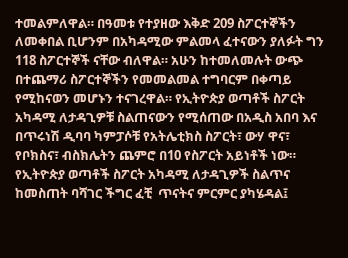ተመልምለዋል። በዓመቱ የተያዘው እቅድ 209 ስፖርተኞችን ለመቀበል ቢሆንም በአካዳሚው ምልመላ ፈተናውን ያለፉት ግን 118 ስፖርተኞች ናቸው ብለዋል። አሁን ከተመለመሉት ውጭ በተጨማሪ ስፖርተኞችን የመመልመል ተግባርም በቀጣይ የሚከናወን መሆኑን ተናገረዋል። የኢትዮጵያ ወጣቶች ስፖርት አካዳሚ ለታዳጊዎቹ ስልጠናውን የሚሰጠው በአዲስ አበባ እና በጥሩነሽ ዲባባ ካምፓሶቹ የአትሌቲክስ ስፖርት፣ ውሃ ዋና፣ የቦክስና፣ ብስክሌትን ጨምሮ በ10 የስፖርት አይነቶች ነው። የኢትዮጵያ ወጣቶች ስፖርት አካዳሚ ለታዳጊዎች ስልጥና ከመስጠት ባሻገር ችግር ፈቺ  ጥናትና ምርምር ያካሄዳል፤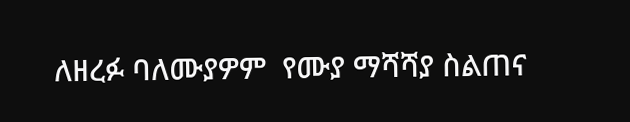ለዘረፉ ባለሙያዎም  የሙያ ማሻሻያ ስልጠና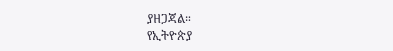ያዘጋጃል።
የኢትዮጵያ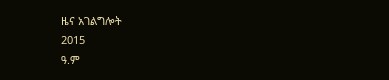ዜና አገልግሎት
2015
ዓ.ም